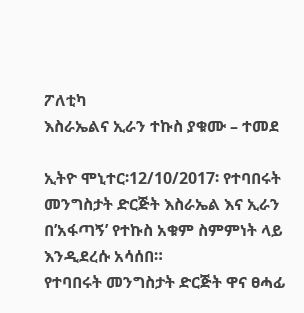ፖለቲካ
እስራኤልና ኢራን ተኩስ ያቁሙ – ተመደ

ኢትዮ ሞኒተር፡12/10/2017፡ የተባበሩት መንግስታት ድርጅት እስራኤል እና ኢራን በ’አፋጣኝ’ የተኩስ አቁም ስምምነት ላይ እንዲደረሱ አሳሰበ።
የተባበሩት መንግስታት ድርጅት ዋና ፀሓፊ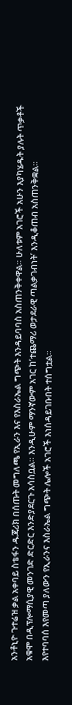አንቶኒዮ ጉተሬዝ ቃል አቀባይ ስቴፋን ዱጃሪክ በሰጡት መግለጫ የኢራን እና የእስራኤል ግጭት እንዳይባባስ አስጠንቅቀዋል። ሁለቱም አገሮች አሁን እያካሄዱት ያሉት ጥቃቶች አቁሞ በዲፕሎማሲያዊ መንገድ ድርድር እንድያደርጉ አሳስቧል። እንዲሁም ማንኛውም አገር ከ’ተጨማሪ ወታደራዊ ጣልቃገብነት’ እንዲቆጠብ አስጠንቅቋል።
እየተባባሰ እየመጣ ያለውን የኢራንና እስራኤል ግጭት ሌሎች አገሮች እነሰዳይገቡበት ተሰግቷል።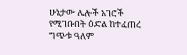ሁኔታው ሌሎች አገሮች የሚገቡበት ዕድል ከተፈጠረ ግጭቱ ዓለም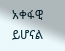አቀፋዊ ይሆናል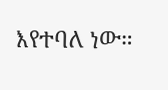እየተባለ ነው።